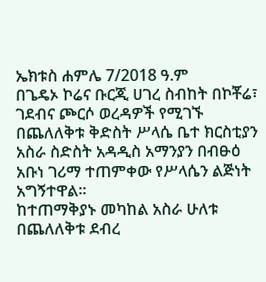ኤክቱስ ሐምሌ 7/2018 ዓ.ም
በጌዴኦ ኮሬና ቡርጂ ሀገረ ስብከት በኮቾሬ፣ ገደብና ጮርሶ ወረዳዎች የሚገኙ በጨለለቅቱ ቅድስት ሥላሴ ቤተ ክርስቲያን አስራ ስድስት አዳዲስ አማንያን በብፁዕ አቡነ ገሪማ ተጠምቀው የሥላሴን ልጅነት አግኝተዋል።
ከተጠማቅያኑ መካከል አስራ ሁለቱ በጨለለቅቱ ደብረ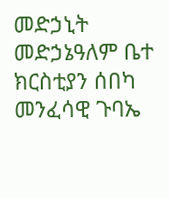መድኃኒት መድኃኔዓለም ቤተ ክርስቲያን ሰበካ መንፈሳዊ ጉባኤ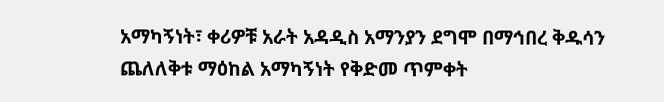አማካኝነት፣ ቀሪዎቹ አራት አዳዲስ አማንያን ደግሞ በማኅበረ ቅዱሳን ጨለለቅቱ ማዕከል አማካኝነት የቅድመ ጥምቀት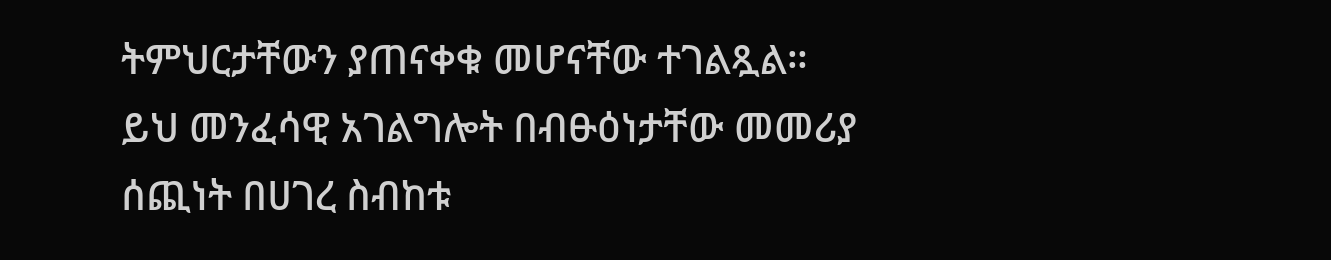ትምህርታቸውን ያጠናቀቁ መሆናቸው ተገልጿል።
ይህ መንፈሳዊ አገልግሎት በብፁዕነታቸው መመሪያ ሰጪነት በሀገረ ስብከቱ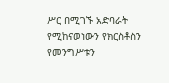ሥር በሚገኙ አድባራት የሚከናወነውን የክርስቶስን የመንግሥቱን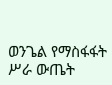ወንጌል የማስፋፋት ሥራ ውጤት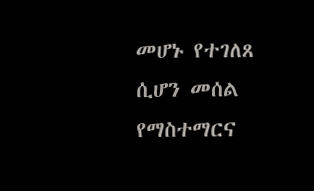መሆኑ የተገለጸ ሲሆን መሰል የማስተማርና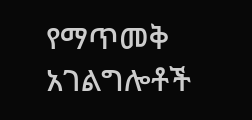የማጥመቅ አገልግሎቶች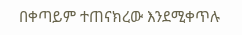በቀጣይም ተጠናክረው እንደሚቀጥሉ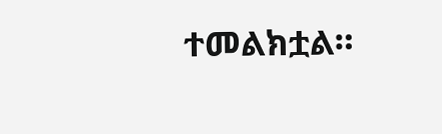ተመልክቷል።